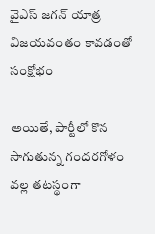వైఎస్ జగన్ యాత్ర విజయవంతం కావడంతో సంక్షోభం

అయితే, పార్టీలో కొన సాగుతున్న గందరగోళం వల్ల తటస్థంగా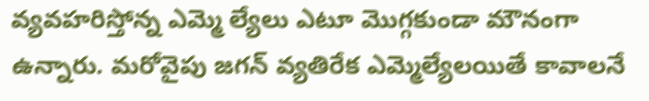వ్యవహరిస్తోన్న ఎమ్మె ల్యేలు ఎటూ మొగ్గకుండా మౌనంగా ఉన్నారు. మరోవైపు జగన్ వ్యతిరేక ఎమ్మెల్యేలయితే కావాలనే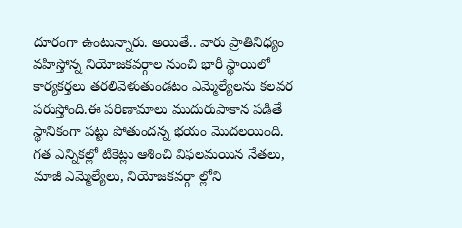దూరంగా ఉంటున్నారు. అయితే.. వారు ప్రాతినిధ్యం వహిస్తోన్న నియోజకవర్గాల నుంచి భారీ స్థాయిలో కార్యకర్తలు తరలివెళుతుండటం ఎమ్మెల్యేలను కలవర పరుస్తోంది.ఈ పరిణామాలు ముదురుపాకాన పడితే స్థానికంగా పట్టు పోతుందన్న భయం మొదలయింది. గత ఎన్నికల్లో టికెట్లు ఆశించి విఫలమయిన నేతలు, మాజీ ఎమ్మెల్యేలు, నియోజకవర్గా ల్లోని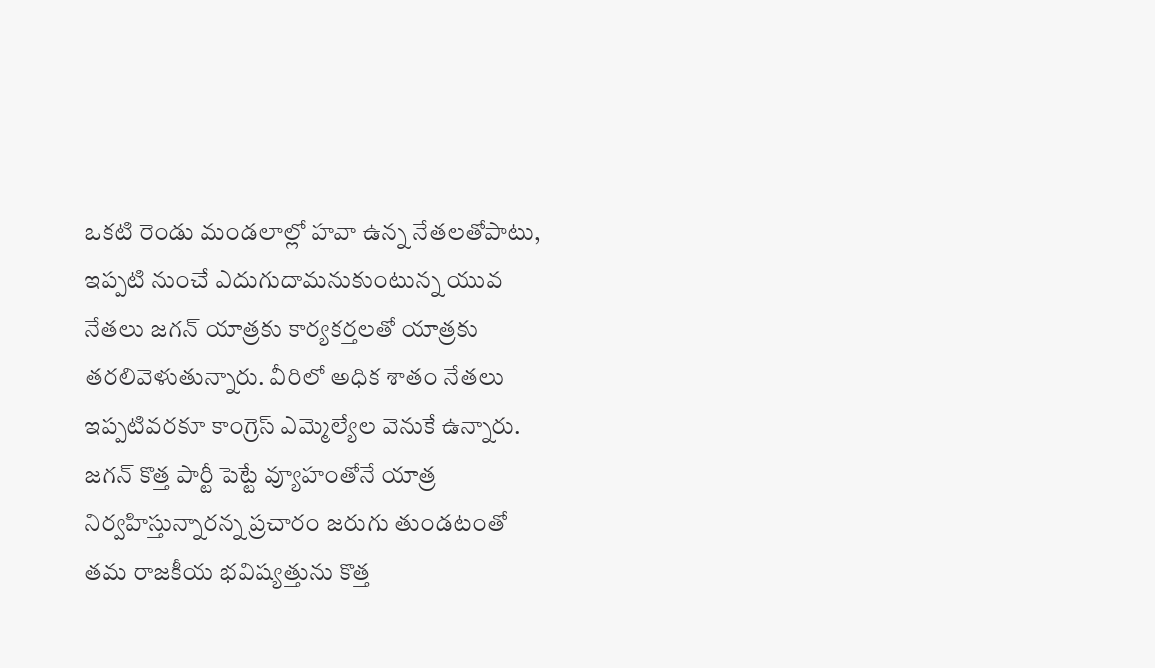ఒకటి రెండు మండలాల్లో హవా ఉన్న నేతలతోపాటు, ఇప్పటి నుంచే ఎదుగుదామనుకుంటున్న యువ నేతలు జగన్ యాత్రకు కార్యకర్తలతో యాత్రకు తరలివెళుతున్నారు. వీరిలో అధిక శాతం నేతలు ఇప్పటివరకూ కాంగ్రెస్ ఎమ్మెల్యేల వెనుకే ఉన్నారు. జగన్ కొత్త పార్టీ పెట్టే వ్యూహంతోనే యాత్ర నిర్వహిస్తున్నారన్న ప్రచారం జరుగు తుండటంతో తమ రాజకీయ భవిష్యత్తును కొత్త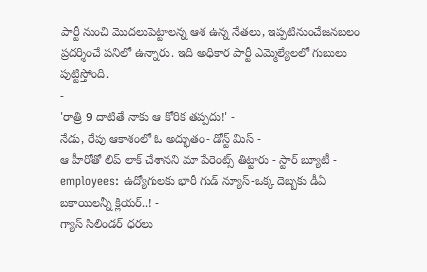పార్టీ నుంచి మొదలుపెట్టాలన్న ఆశ ఉన్న నేతలు, ఇప్పటినుంచేజనబలం ప్రదర్శించే పనిలో ఉన్నారు. ఇది అధికార పార్టీ ఎమ్మెల్యేలలో గుబులు పుట్టిస్తోంది.
-
'రాత్రి 9 దాటితే నాకు ఆ కోరిక తప్పదు!' -
నేడు, రేపు ఆకాశంలో ఓ అద్భుతం- డోన్ట్ మిస్ -
ఆ హీరోతో లిప్ లాక్ చేశానని మా పేరెంట్స్ తిట్టారు - స్టార్ బ్యూటీ -
employees: ఉద్యోగులకు భారీ గుడ్ న్యూస్-ఒక్క దెబ్బకు డీఏ బకాయిలన్నీ క్లియర్..! -
గ్యాస్ సిలిండర్ ధరలు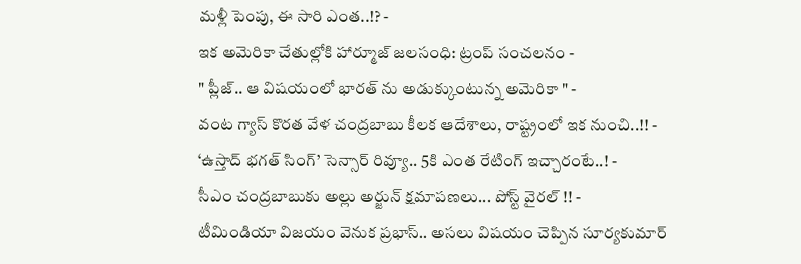మళ్లీ పెంపు, ఈ సారి ఎంత..!? -
ఇక అమెరికా చేతుల్లోకి హార్మూజ్ జలసంధి: ట్రంప్ సంచలనం -
" ప్లీజ్.. ఆ విషయంలో భారత్ ను అడుక్కుంటున్న అమెరికా " -
వంట గ్యాస్ కొరత వేళ చంద్రబాబు కీలక ఆదేశాలు, రాష్ట్రంలో ఇక నుంచి..!! -
‘ఉస్తాద్ భగత్ సింగ్’ సెన్సార్ రివ్యూ.. 5కి ఎంత రేటింగ్ ఇచ్చారంటే..! -
సీఎం చంద్రబాబుకు అల్లు అర్జున్ క్షమాపణలు... పోస్ట్ వైరల్ !! -
టీమిండియా విజయం వెనుక ప్రభాస్.. అసలు విషయం చెప్పిన సూర్యకుమార్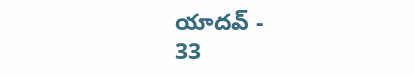యాదవ్ -
33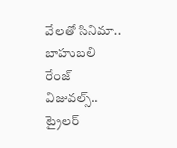వేలతో సినిమా.. బాహుబలి రేంజ్ విజువల్స్.. ట్రైలర్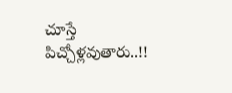చూస్తే పిచ్చోళ్లవుతారు..!!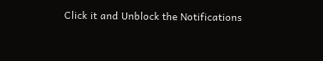Click it and Unblock the Notifications